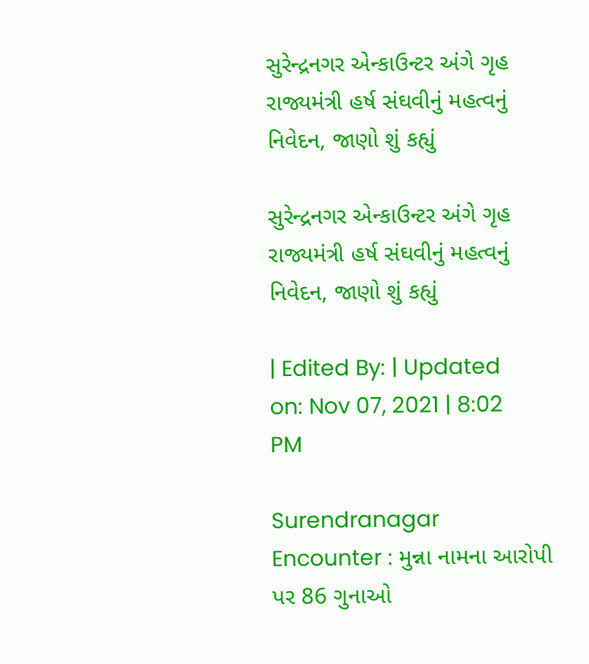સુરેન્દ્રનગર એન્કાઉન્ટર અંગે ગૃહ રાજ્યમંત્રી હર્ષ સંઘવીનું મહત્વનું નિવેદન, જાણો શું કહ્યું

સુરેન્દ્રનગર એન્કાઉન્ટર અંગે ગૃહ રાજ્યમંત્રી હર્ષ સંઘવીનું મહત્વનું નિવેદન, જાણો શું કહ્યું

| Edited By: | Updated on: Nov 07, 2021 | 8:02 PM

Surendranagar Encounter : મુન્ના નામના આરોપી પર 86 ગુનાઓ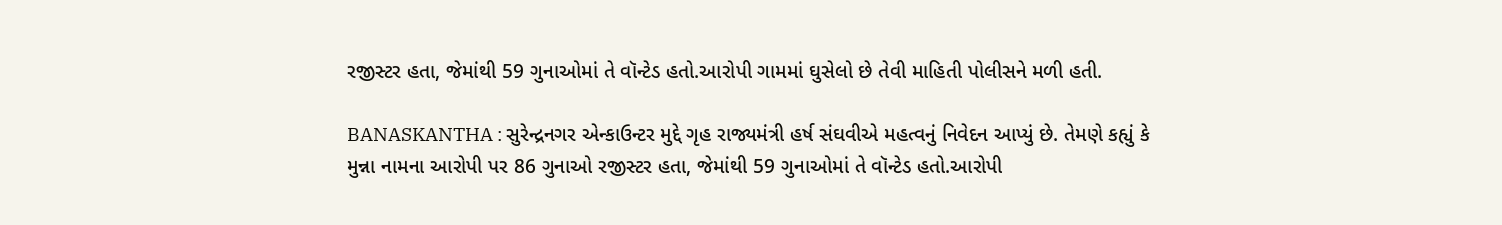રજીસ્ટર હતા, જેમાંથી 59 ગુનાઓમાં તે વૉન્ટેડ હતો.આરોપી ગામમાં ઘુસેલો છે તેવી માહિતી પોલીસને મળી હતી.

BANASKANTHA : સુરેન્દ્રનગર એન્કાઉન્ટર મુદ્દે ગૃહ રાજ્યમંત્રી હર્ષ સંઘવીએ મહત્વનું નિવેદન આપ્યું છે. તેમણે કહ્યું કે મુન્ના નામના આરોપી પર 86 ગુનાઓ રજીસ્ટર હતા, જેમાંથી 59 ગુનાઓમાં તે વૉન્ટેડ હતો.આરોપી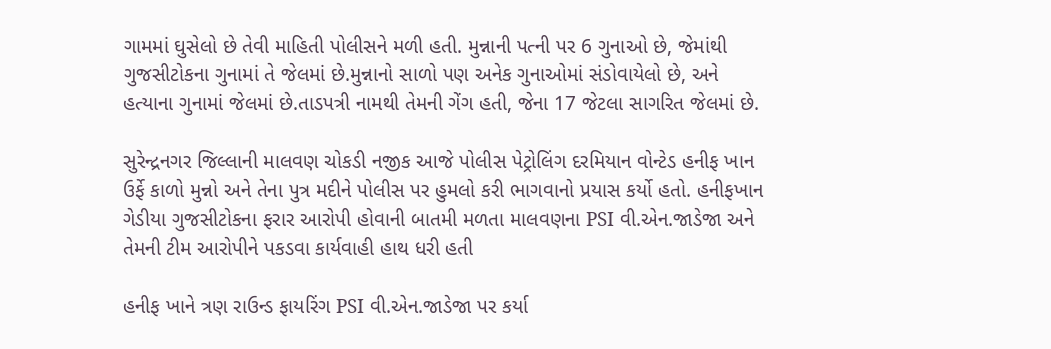ગામમાં ઘુસેલો છે તેવી માહિતી પોલીસને મળી હતી. મુન્નાની પત્ની પર 6 ગુનાઓ છે, જેમાંથી ગુજસીટોકના ગુનામાં તે જેલમાં છે.મુન્નાનો સાળો પણ અનેક ગુનાઓમાં સંડોવાયેલો છે, અને હત્યાના ગુનામાં જેલમાં છે.તાડપત્રી નામથી તેમની ગેંગ હતી, જેના 17 જેટલા સાગરિત જેલમાં છે.

સુરેન્દ્રનગર જિલ્લાની માલવણ ચોકડી નજીક આજે પોલીસ પેટ્રોલિંગ દરમિયાન વોન્ટેડ હનીફ ખાન ઉર્ફે કાળો મુન્નો અને તેના પુત્ર મદીને પોલીસ પર હુમલો કરી ભાગવાનો પ્રયાસ કર્યો હતો. હનીફખાન ગેડીયા ગુજસીટોકના ફરાર આરોપી હોવાની બાતમી મળતા માલવણના PSI વી.એન.જાડેજા અને તેમની ટીમ આરોપીને પકડવા કાર્યવાહી હાથ ધરી હતી

હનીફ ખાને ત્રણ રાઉન્ડ ફાયરિંગ PSI વી.એન.જાડેજા પર કર્યા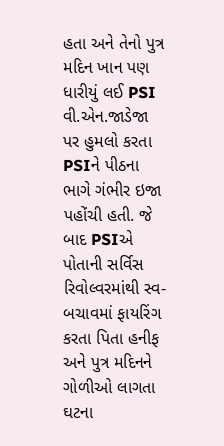હતા અને તેનો પુત્ર મદિન ખાન પણ ધારીયું લઈ PSI વી.એન.જાડેજા પર હુમલો કરતા PSIને પીઠના ભાગે ગંભીર ઇજા પહોંચી હતી. જે બાદ PSIએ પોતાની સર્વિસ રિવોલ્વરમાંથી સ્વ-બચાવમાં ફાયરિંગ કરતા પિતા હનીફ અને પુત્ર મદિનને ગોળીઓ લાગતા ઘટના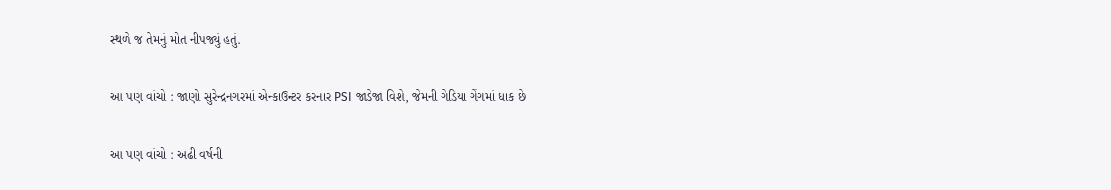સ્થળે જ તેમનું મોત નીપજ્યું હતું.

આ પણ વાંચો : જાણો સુરેન્દ્રનગરમાં એન્કાઉન્ટર કરનાર PSI જાડેજા વિશે, જેમની ગેડિયા ગેંગમાં ધાક છે

આ પણ વાંચો : અઢી વર્ષની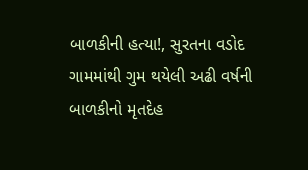બાળકીની હત્યા!, સુરતના વડોદ ગામમાંથી ગુમ થયેલી અઢી વર્ષની બાળકીનો મૃતદેહ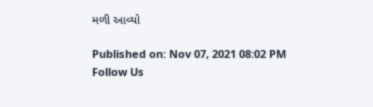મળી આવ્યો

Published on: Nov 07, 2021 08:02 PM
Follow Us